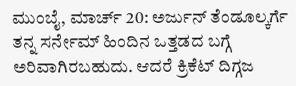ಮುಂಬೈ, ಮಾರ್ಚ್ 20: ಅರ್ಜುನ್ ತೆಂಡೂಲ್ಕರ್ಗೆ ತನ್ನ ಸರ್ನೇಮ್ ಹಿಂದಿನ ಒತ್ತಡದ ಬಗ್ಗೆ ಅರಿವಾಗಿರಬಹುದು. ಆದರೆ ಕ್ರಿಕೆಟ್ ದಿಗ್ಗಜ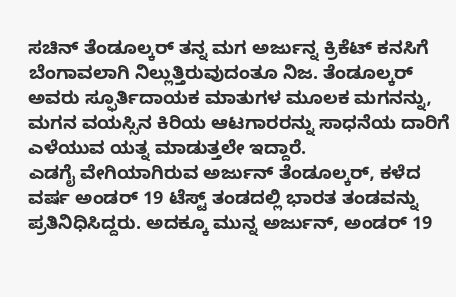ಸಚಿನ್ ತೆಂಡೂಲ್ಕರ್ ತನ್ನ ಮಗ ಅರ್ಜುನ್ನ ಕ್ರಿಕೆಟ್ ಕನಸಿಗೆ ಬೆಂಗಾವಲಾಗಿ ನಿಲ್ಲುತ್ತಿರುವುದಂತೂ ನಿಜ. ತೆಂಡೂಲ್ಕರ್ ಅವರು ಸ್ಫೂರ್ತಿದಾಯಕ ಮಾತುಗಳ ಮೂಲಕ ಮಗನನ್ನು, ಮಗನ ವಯಸ್ಸಿನ ಕಿರಿಯ ಆಟಗಾರರನ್ನು ಸಾಧನೆಯ ದಾರಿಗೆ ಎಳೆಯುವ ಯತ್ನ ಮಾಡುತ್ತಲೇ ಇದ್ದಾರೆ.
ಎಡಗೈ ವೇಗಿಯಾಗಿರುವ ಅರ್ಜುನ್ ತೆಂಡೂಲ್ಕರ್, ಕಳೆದ ವರ್ಷ ಅಂಡರ್ 19 ಟೆಸ್ಟ್ ತಂಡದಲ್ಲಿ ಭಾರತ ತಂಡವನ್ನು ಪ್ರತಿನಿಧಿಸಿದ್ದರು. ಅದಕ್ಕೂ ಮುನ್ನ ಅರ್ಜುನ್, ಅಂಡರ್ 19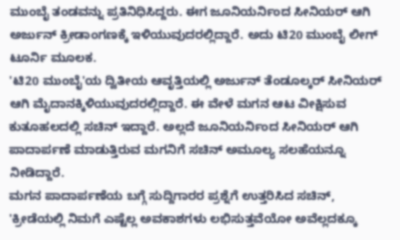ಮುಂಬೈ ತಂಡವನ್ನು ಪ್ರತಿನಿಧಿಸಿದ್ದರು. ಈಗ ಜೂನಿಯರ್ನಿಂದ ಸೀನಿಯರ್ ಆಗಿ ಅರ್ಜುನ್ ಕ್ರೀಡಾಂಗಣಕ್ಕೆ ಇಳಿಯುವುದರಲ್ಲಿದ್ದಾರೆ. ಅದು ಟಿ20 ಮುಂಬೈ ಲೀಗ್ ಟೂರ್ನಿ ಮೂಲಕ.
'ಟಿ20 ಮುಂಬೈ'ಯ ದ್ವಿತೀಯ ಆವೃತ್ತಿಯಲ್ಲಿ ಅರ್ಜುನ್ ತೆಂಡೂಲ್ಕರ್ ಸೀನಿಯರ್ ಆಗಿ ಮೈದಾನಕ್ಕಿಳಿಯುವುದರಲ್ಲಿದ್ದಾರೆ. ಈ ವೇಳೆ ಮಗನ ಆಟ ವೀಕ್ಷಿಸುವ ಕುತೂಹಲದಲ್ಲಿ ಸಚಿನ್ ಇದ್ದಾರೆ. ಅಲ್ಲದೆ ಜೂನಿಯರ್ನಿಂದ ಸೀನಿಯರ್ ಆಗಿ ಪಾದಾರ್ಪಣೆ ಮಾಡುತ್ತಿರುವ ಮಗನಿಗೆ ಸಚಿನ್ ಅಮೂಲ್ಯ ಸಲಹೆಯನ್ನೂ ನೀಡಿದ್ದಾರೆ.
ಮಗನ ಪಾದಾರ್ಪಣೆಯ ಬಗ್ಗೆ ಸುದ್ದಿಗಾರರ ಪ್ರಶ್ನೆಗೆ ಉತ್ತರಿಸಿದ ಸಚಿನ್, 'ಕ್ರೀಡೆಯಲ್ಲಿ ನಿಮಗೆ ಎಷ್ಟೆಲ್ಲ ಅವಕಾಶಗಳು ಲಭಿಸುತ್ತವೆಯೋ ಅವೆಲ್ಲದಕ್ಕೂ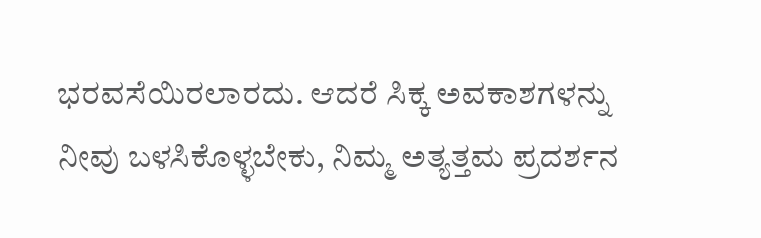ಭರವಸೆಯಿರಲಾರದು. ಆದರೆ ಸಿಕ್ಕ ಅವಕಾಶಗಳನ್ನು ನೀವು ಬಳಸಿಕೊಳ್ಳಬೇಕು, ನಿಮ್ಮ ಅತ್ಯತ್ತಮ ಪ್ರದರ್ಶನ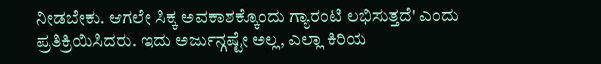ನೀಡಬೇಕು. ಆಗಲೇ ಸಿಕ್ಕ ಅವಕಾಶಕ್ಕೊಂದು ಗ್ಯಾರಂಟಿ ಲಭಿಸುತ್ತದೆ' ಎಂದು ಪ್ರತಿಕ್ರಿಯಿಸಿದರು. ಇದು ಅರ್ಜುನ್ಗಷ್ಟೇ ಅಲ್ಲ, ಎಲ್ಲಾ ಕಿರಿಯ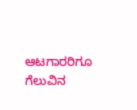ಆಟಗಾರರಿಗೂ ಗೆಲುವಿನ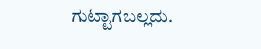ಗುಟ್ಟಾಗಬಲ್ಲದು.